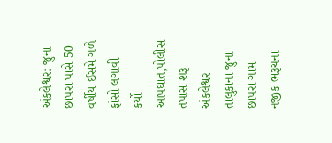અંકલેશ્વર: જુના છાપરા પાસે 50 વર્ષીય ઈસમે ગળે ફાંસો લગાવી કર્યો આપઘાત,પોલીસ તપાસ શરૂ
અંકલેશ્વર તાલુકાના જુના છાપરા ગામ નજીક ભરૂચના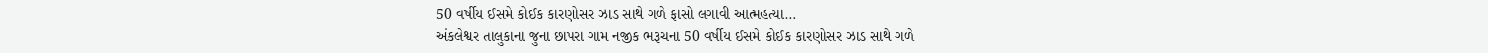50 વર્ષીય ઈસમે કોઈક કારણોસર ઝાડ સાથે ગળે ફાસો લગાવી આત્મહત્યા…
અંકલેશ્વર તાલુકાના જુના છાપરા ગામ નજીક ભરૂચના 50 વર્ષીય ઈસમે કોઈક કારણોસર ઝાડ સાથે ગળે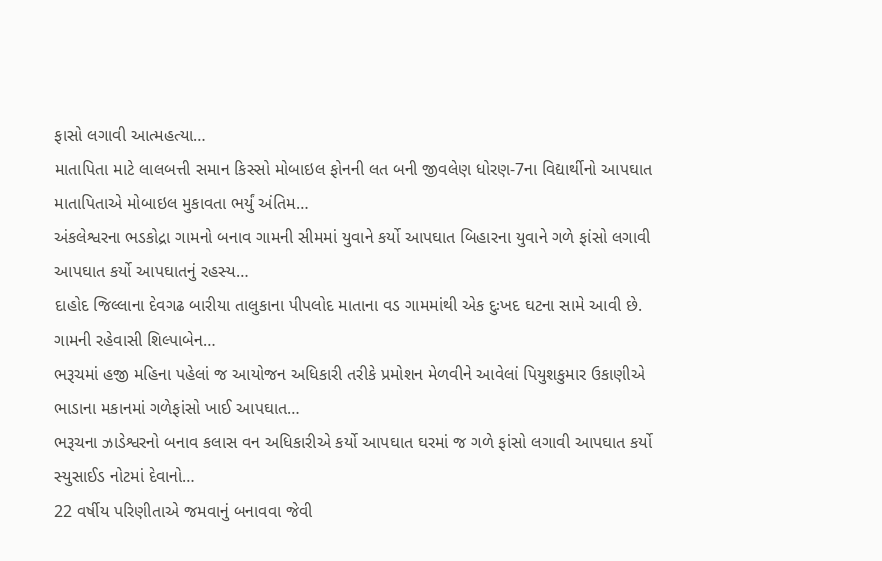ફાસો લગાવી આત્મહત્યા…
માતાપિતા માટે લાલબત્તી સમાન કિસ્સો મોબાઇલ ફોનની લત બની જીવલેણ ધોરણ-7ના વિદ્યાર્થીનો આપઘાત માતાપિતાએ મોબાઇલ મુકાવતા ભર્યું અંતિમ…
અંકલેશ્વરના ભડકોદ્રા ગામનો બનાવ ગામની સીમમાં યુવાને કર્યો આપઘાત બિહારના યુવાને ગળે ફાંસો લગાવી આપઘાત કર્યો આપઘાતનું રહસ્ય…
દાહોદ જિલ્લાના દેવગઢ બારીયા તાલુકાના પીપલોદ માતાના વડ ગામમાંથી એક દુઃખદ ઘટના સામે આવી છે. ગામની રહેવાસી શિલ્પાબેન…
ભરૂચમાં હજી મહિના પહેલાં જ આયોજન અધિકારી તરીકે પ્રમોશન મેળવીને આવેલાં પિયુશકુમાર ઉકાણીએ ભાડાના મકાનમાં ગળેફાંસો ખાઈ આપઘાત…
ભરૂચના ઝાડેશ્વરનો બનાવ કલાસ વન અધિકારીએ કર્યો આપઘાત ઘરમાં જ ગળે ફાંસો લગાવી આપઘાત કર્યો સ્યુસાઈડ નોટમાં દેવાનો…
22 વર્ષીય પરિણીતાએ જમવાનું બનાવવા જેવી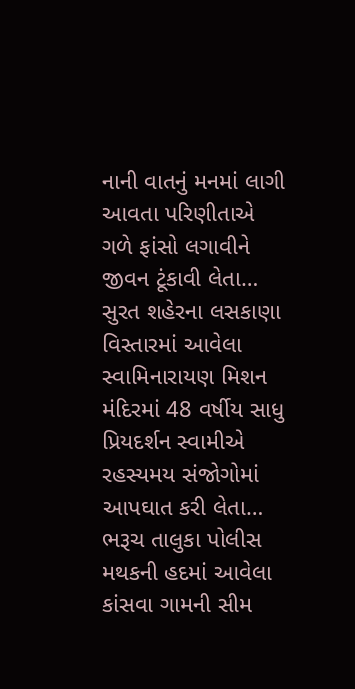નાની વાતનું મનમાં લાગી આવતા પરિણીતાએ ગળે ફાંસો લગાવીને જીવન ટૂંકાવી લેતા…
સુરત શહેરના લસકાણા વિસ્તારમાં આવેલા સ્વામિનારાયણ મિશન મંદિરમાં 48 વર્ષીય સાધુ પ્રિયદર્શન સ્વામીએ રહસ્યમય સંજોગોમાં આપઘાત કરી લેતા…
ભરૂચ તાલુકા પોલીસ મથકની હદમાં આવેલા કાંસવા ગામની સીમ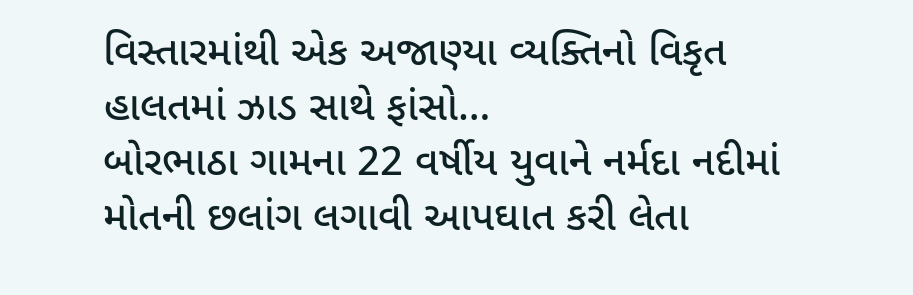વિસ્તારમાંથી એક અજાણ્યા વ્યક્તિનો વિકૃત હાલતમાં ઝાડ સાથે ફાંસો…
બોરભાઠા ગામના 22 વર્ષીય યુવાને નર્મદા નદીમાં મોતની છલાંગ લગાવી આપઘાત કરી લેતા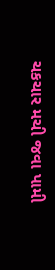ચકચાર મચી જવા પામી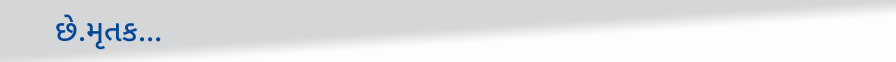છે.મૃતક…